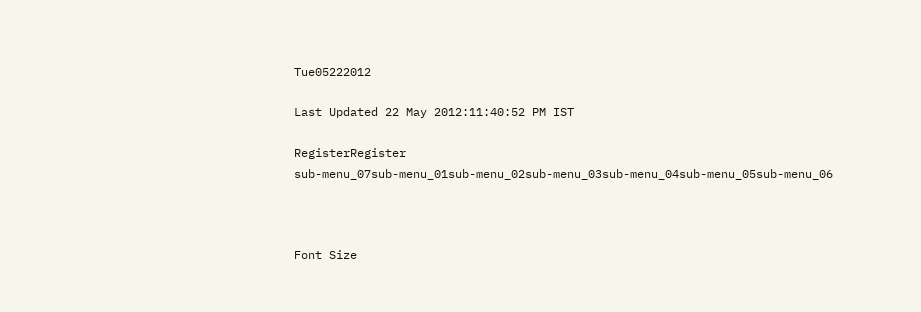Tue05222012

Last Updated 22 May 2012:11:40:52 PM IST

RegisterRegister
sub-menu_07sub-menu_01sub-menu_02sub-menu_03sub-menu_04sub-menu_05sub-menu_06



Font Size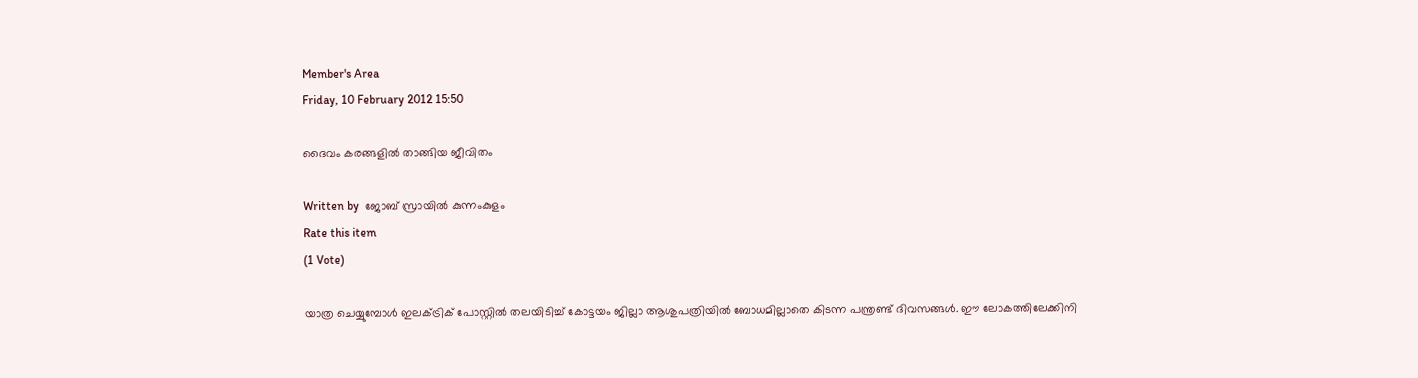Member's Area
Friday, 10 February 2012 15:50

ദൈവം കരങ്ങളില്‍ താങ്ങിയ ജീവിതം

Written by  ജോബ് സ്രായില്‍ കുന്നംകുളം
Rate this item
(1 Vote)

യാത്ര ചെയ്യുമ്പോള്‍ ഇലക്ട്രിക് പോസ്റ്റില്‍ തലയിടിച്ച് കോട്ടയം ജില്ലാ ആശുപത്രിയില്‍ ബോധമില്ലാതെ കിടന്ന പന്ത്രണ്ട് ദിവസങ്ങള്‍. ഈ ലോകത്തിലേക്കിനി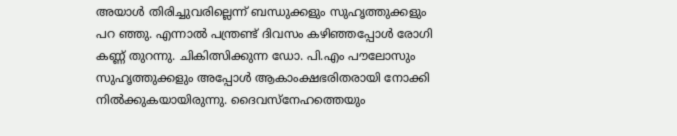അയാള്‍ തിരിച്ചുവരില്ലെന്ന് ബന്ധുക്കളും സുഹൃത്തുക്കളും പറ ഞ്ഞു. എന്നാല്‍ പന്ത്രണ്ട് ദിവസം കഴിഞ്ഞപ്പോള്‍ രോഗി കണ്ണ് തുറന്നു. ചികിത്സിക്കുന്ന ഡോ. പി.എം പൗലോസും സുഹൃത്തുക്കളും അപ്പോള്‍ ആകാംക്ഷഭരിതരായി നോക്കി നില്‍ക്കുകയായിരുന്നു. ദൈവസ്‌നേഹത്തെയും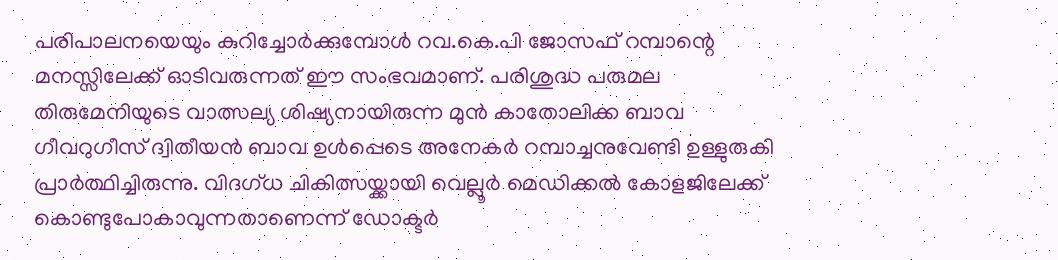പരിപാലനയെയും കുറിച്ചോര്‍ക്കുമ്പോള്‍ റവ.കെ.പി ജോസഫ് റമ്പാന്റെ മനസ്സിലേക്ക് ഓടിവരുന്നത് ഈ സംഭവമാണ്. പരിശുദ്ധ പരുമല തിരുമേനിയുടെ വാത്സല്യ ശിഷ്യനായിരുന്ന മുന്‍ കാതോലിക്ക ബാവ ഗീവറുഗീസ് ദ്വിതീയന്‍ ബാവ ഉള്‍പ്പെടെ അനേകര്‍ റമ്പാച്ചനുവേണ്ടി ഉള്ളുരുകി പ്രാര്‍ത്ഥിച്ചിരുന്നു. വിദഗ്ധ ചികിത്സയ്ക്കായി വെല്ലൂര്‍ മെഡിക്കല്‍ കോളജിലേക്ക് കൊണ്ടുപോകാവുന്നതാണെന്ന് ഡോക്ടര്‍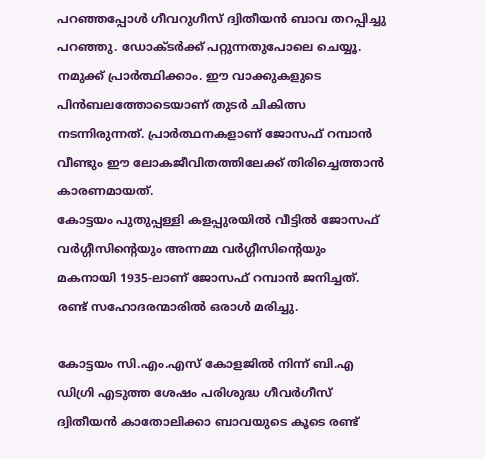പറഞ്ഞപ്പോള്‍ ഗീവറുഗീസ് ദ്വിതീയന്‍ ബാവ തറപ്പിച്ചു പറഞ്ഞു. ഡോക്ടര്‍ക്ക് പറ്റുന്നതുപോലെ ചെയ്യൂ. നമുക്ക് പ്രാര്‍ത്ഥിക്കാം. ഈ വാക്കുകളുടെ പിന്‍ബലത്തോടെയാണ് തുടര്‍ ചികിത്സ നടന്നിരുന്നത്. പ്രാര്‍ത്ഥനകളാണ് ജോസഫ് റമ്പാന്‍ വീണ്ടും ഈ ലോകജീവിതത്തിലേക്ക് തിരിച്ചെത്താന്‍ കാരണമായത്.
കോട്ടയം പുതുപ്പള്ളി കളപ്പുരയില്‍ വീട്ടില്‍ ജോസഫ് വര്‍ഗ്ഗീസിന്റെയും അന്നമ്മ വര്‍ഗ്ഗീസിന്റെയും മകനായി 1935-ലാണ് ജോസഫ് റമ്പാന്‍ ജനിച്ചത്. രണ്ട് സഹോദരന്മാരില്‍ ഒരാള്‍ മരിച്ചു.

കോട്ടയം സി.എം.എസ് കോളജില്‍ നിന്ന് ബി.എ ഡിഗ്രി എടുത്ത ശേഷം പരിശുദ്ധ ഗീവര്‍ഗീസ് ദ്വിതീയന്‍ കാതോലിക്കാ ബാവയുടെ കൂടെ രണ്ട്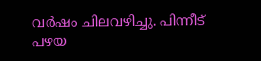വര്‍ഷം ചിലവഴിച്ചു. പിന്നീട് പഴയ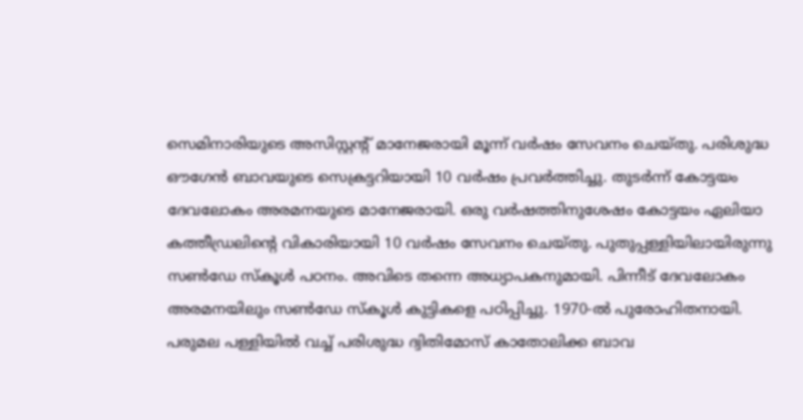സെമിനാരിയുടെ അസിസ്റ്റന്റ് മാനേജരായി മൂന്ന് വര്‍ഷം സേവനം ചെയ്തു. പരിശുദ്ധ ഔഗേന്‍ ബാവയുടെ സെക്രട്ടറിയായി 10 വര്‍ഷം പ്രവര്‍ത്തിച്ചു. തുടര്‍ന്ന് കോട്ടയം ദേവലോകം അരമനയുടെ മാനേജരായി. ഒരു വര്‍ഷത്തിനുശേഷം കോട്ടയം ഏലിയാ കത്തീഡ്രലിന്റെ വികാരിയായി 10 വര്‍ഷം സേവനം ചെയ്തു. പുതുപ്പള്ളിയിലായിരുന്നു സണ്‍ഡേ സ്‌കൂള്‍ പഠനം. അവിടെ തന്നെ അധ്യാപകനുമായി. പിന്നീട് ദേവലോകം അരമനയിലും സണ്‍ഡേ സ്‌കൂള്‍ കുട്ടികളെ പഠിപ്പിച്ചു. 1970-ല്‍ പുരോഹിതനായി. പരുമല പള്ളിയില്‍ വച്ച് പരിശുദ്ധ ദ്വിതിമോസ് കാതോലിക്ക ബാവ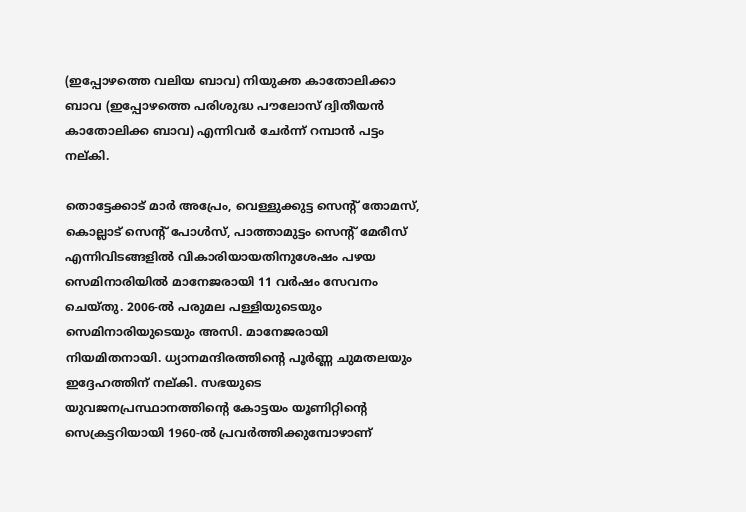(ഇപ്പോഴത്തെ വലിയ ബാവ) നിയുക്ത കാതോലിക്കാ ബാവ (ഇപ്പോഴത്തെ പരിശുദ്ധ പൗലോസ് ദ്വിതീയന്‍ കാതോലിക്ക ബാവ) എന്നിവര്‍ ചേര്‍ന്ന് റമ്പാന്‍ പട്ടം നല്കി.

തൊട്ടേക്കാട് മാര്‍ അപ്രേം, വെള്ളുക്കുട്ട സെന്റ് തോമസ്, കൊല്ലാട് സെന്റ് പോള്‍സ്, പാത്താമുട്ടം സെന്റ് മേരീസ് എന്നിവിടങ്ങളില്‍ വികാരിയായതിനുശേഷം പഴയ സെമിനാരിയില്‍ മാനേജരായി 11 വര്‍ഷം സേവനം ചെയ്തു. 2006-ല്‍ പരുമല പള്ളിയുടെയും സെമിനാരിയുടെയും അസി. മാനേജരായി നിയമിതനായി. ധ്യാനമന്ദിരത്തിന്റെ പൂര്‍ണ്ണ ചുമതലയും ഇദ്ദേഹത്തിന് നല്കി. സഭയുടെ യുവജനപ്രസ്ഥാനത്തിന്റെ കോട്ടയം യൂണിറ്റിന്റെ സെക്രട്ടറിയായി 1960-ല്‍ പ്രവര്‍ത്തിക്കുമ്പോഴാണ്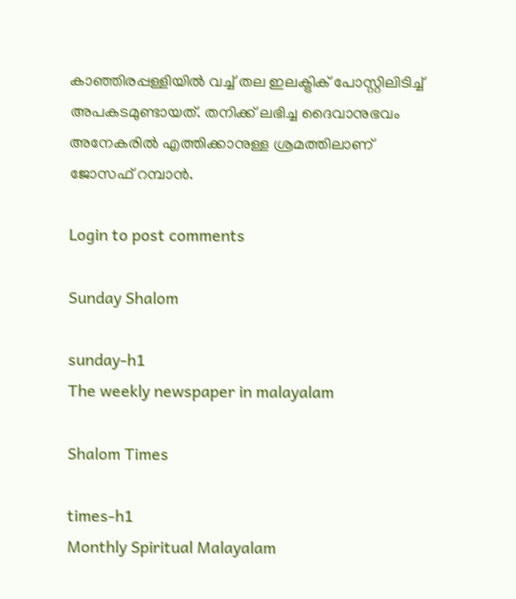കാഞ്ഞിരപ്പള്ളിയില്‍ വച്ച് തല ഇലക്ട്രിക് പോസ്റ്റിലിടിച്ച് അപകടമുണ്ടായത്. തനിക്ക് ലഭിച്ച ദൈവാനുഭവം അനേകരില്‍ എത്തിക്കാനുള്ള ശ്രമത്തിലാണ് ജോസഫ് റമ്പാന്‍.

Login to post comments

Sunday Shalom

sunday-h1
The weekly newspaper in malayalam

Shalom Times

times-h1
Monthly Spiritual Malayalam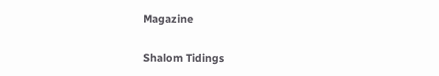Magazine

Shalom Tidings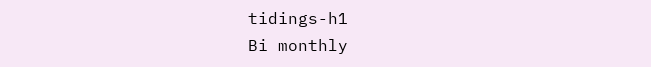tidings-h1
Bi monthly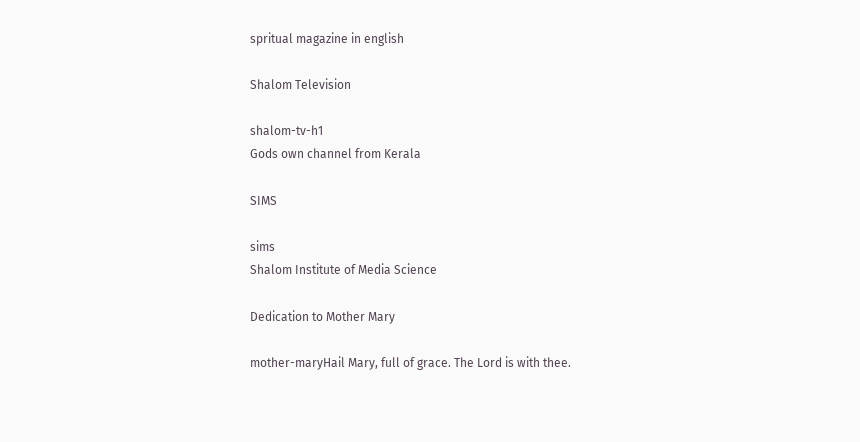spritual magazine in english

Shalom Television

shalom-tv-h1
Gods own channel from Kerala

SIMS

sims
Shalom Institute of Media Science

Dedication to Mother Mary

mother-maryHail Mary, full of grace. The Lord is with thee.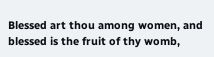Blessed art thou among women, and blessed is the fruit of thy womb,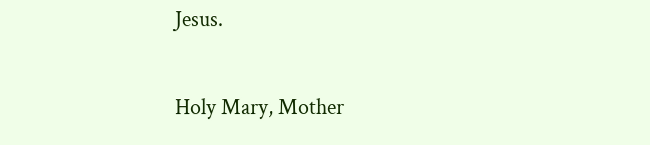Jesus.

Holy Mary, Mother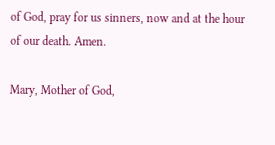of God, pray for us sinners, now and at the hour of our death. Amen.

Mary, Mother of God,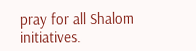pray for all Shalom initiatives.